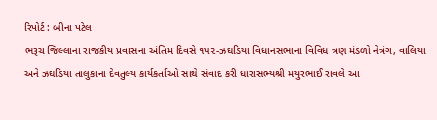રિપોર્ટ : બીના પટેલ
ભરૂચ જિલ્લાના રાજકીય પ્રવાસના અંતિમ દિવસે ૧૫૨-ઝઘડિયા વિધાનસભાના વિવિધ ત્રણ મંડળો નેત્રંગ, વાલિયા અને ઝઘડિયા તાલુકાના દેવતુલ્ય કાર્યકર્તાઓ સાથે સંવાદ કરી ધારાસભ્યશ્રી મયુરભાઈ રાવલે આ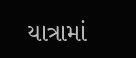યાત્રામાં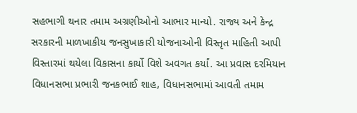સહભાગી થનાર તમામ અગ્રણીઓનો આભાર માન્યો. રાજ્ય અને કેન્દ્ર સરકારની માળખાકીય જનસુખાકારી યોજનાઓની વિસ્તૃત માહિતી આપી વિસ્તારમાં થયેલા વિકાસના કાર્યો વિશે અવગત કર્યાં. આ પ્રવાસ દરમિયાન વિધાનસભા પ્રભારી જનકભાઈ શાહ, વિધાનસભામાં આવતી તમામ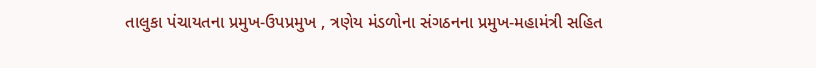તાલુકા પંચાયતના પ્રમુખ-ઉપપ્રમુખ , ત્રણેય મંડળોના સંગઠનના પ્રમુખ-મહામંત્રી સહિત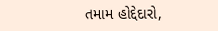તમામ હોદ્દેદારો,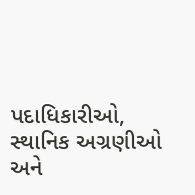પદાધિકારીઓ, સ્થાનિક અગ્રણીઓ અને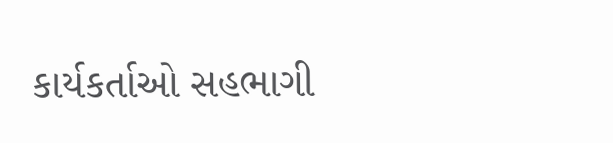કાર્યકર્તાઓ સહભાગી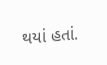થયાં હતાં.